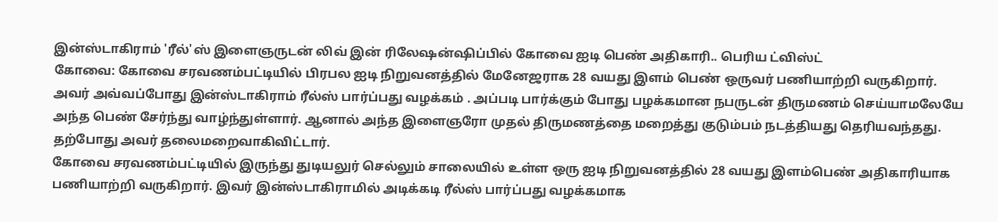இன்ஸ்டாகிராம் 'ரீல்'ஸ் இளைஞருடன் லிவ் இன் ரிலேஷன்ஷிப்பில் கோவை ஐடி பெண் அதிகாரி.. பெரிய ட்விஸ்ட்
கோவை: கோவை சரவணம்பட்டியில் பிரபல ஐடி நிறுவனத்தில் மேனேஜராக 28 வயது இளம் பெண் ஒருவர் பணியாற்றி வருகிறார். அவர் அவ்வப்போது இன்ஸ்டாகிராம் ரீல்ஸ் பார்ப்பது வழக்கம் . அப்படி பார்க்கும் போது பழக்கமான நபருடன் திருமணம் செய்யாமலேயே அந்த பெண் சேர்ந்து வாழ்ந்துள்ளார். ஆனால் அந்த இளைஞரோ முதல் திருமணத்தை மறைத்து குடும்பம் நடத்தியது தெரியவந்தது. தற்போது அவர் தலைமறைவாகிவிட்டார்.
கோவை சரவணம்பட்டியில் இருந்து துடியலுர் செல்லும் சாலையில் உள்ள ஒரு ஐடி நிறுவனத்தில் 28 வயது இளம்பெண் அதிகாரியாக பணியாற்றி வருகிறார். இவர் இன்ஸ்டாகிராமில் அடிக்கடி ரீல்ஸ் பார்ப்பது வழக்கமாக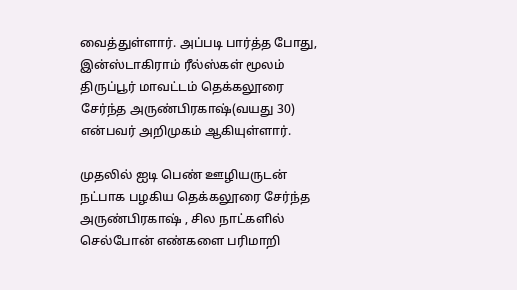வைத்துள்ளார். அப்படி பார்த்த போது, இன்ஸ்டாகிராம் ரீல்ஸ்கள் மூலம் திருப்பூர் மாவட்டம் தெக்கலூரை சேர்ந்த அருண்பிரகாஷ்(வயது 30) என்பவர் அறிமுகம் ஆகியுள்ளார்.

முதலில் ஐடி பெண் ஊழியருடன் நட்பாக பழகிய தெக்கலூரை சேர்ந்த அருண்பிரகாஷ் , சில நாட்களில் செல்போன் எண்களை பரிமாறி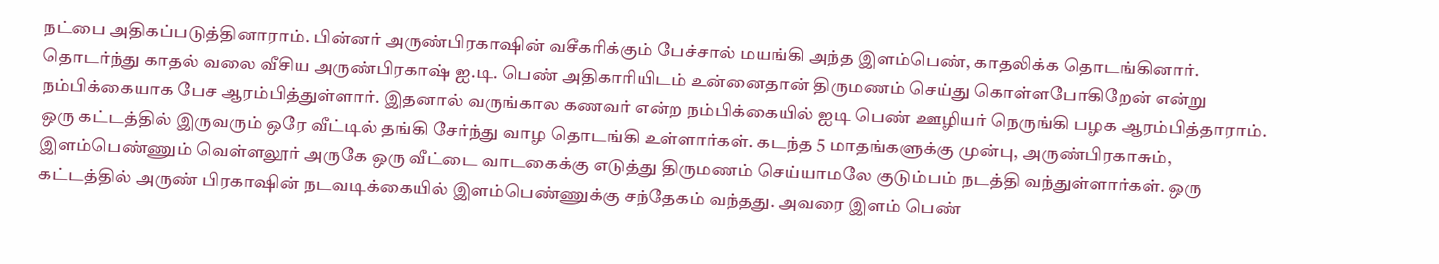நட்பை அதிகப்படுத்தினாராம். பின்னர் அருண்பிரகாஷின் வசீகரிக்கும் பேச்சால் மயங்கி அந்த இளம்பெண், காதலிக்க தொடங்கினார். தொடர்ந்து காதல் வலை வீசிய அருண்பிரகாஷ் ஐ.டி. பெண் அதிகாரியிடம் உன்னைதான் திருமணம் செய்து கொள்ளபோகிறேன் என்று நம்பிக்கையாக பேச ஆரம்பித்துள்ளார். இதனால் வருங்கால கணவர் என்ற நம்பிக்கையில் ஐடி பெண் ஊழியர் நெருங்கி பழக ஆரம்பித்தாராம்.
ஒரு கட்டத்தில் இருவரும் ஒரே வீட்டில் தங்கி சேர்ந்து வாழ தொடங்கி உள்ளார்கள். கடந்த 5 மாதங்களுக்கு முன்பு, அருண்பிரகாசும், இளம்பெண்ணும் வெள்ளலூர் அருகே ஒரு வீட்டை வாடகைக்கு எடுத்து திருமணம் செய்யாமலே குடும்பம் நடத்தி வந்துள்ளார்கள். ஒரு கட்டத்தில் அருண் பிரகாஷின் நடவடிக்கையில் இளம்பெண்ணுக்கு சந்தேகம் வந்தது. அவரை இளம் பெண்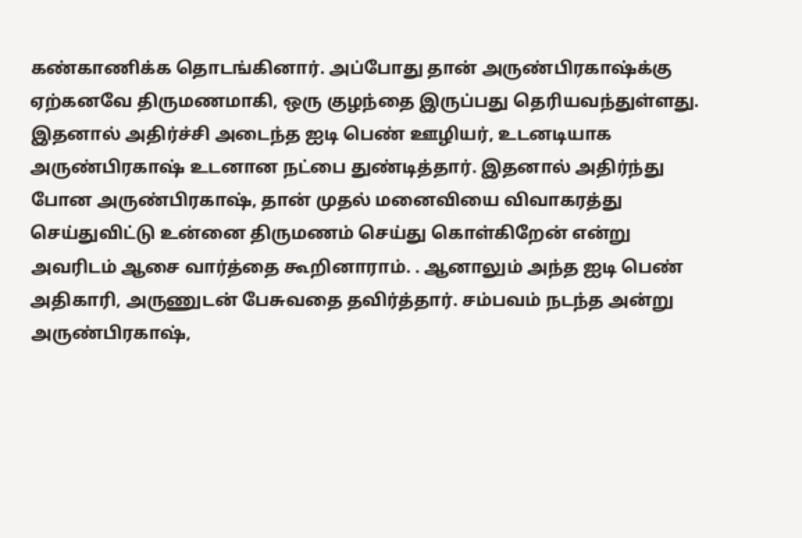கண்காணிக்க தொடங்கினார். அப்போது தான் அருண்பிரகாஷ்க்கு ஏற்கனவே திருமணமாகி, ஒரு குழந்தை இருப்பது தெரியவந்துள்ளது.
இதனால் அதிர்ச்சி அடைந்த ஐடி பெண் ஊழியர், உடனடியாக அருண்பிரகாஷ் உடனான நட்பை துண்டித்தார். இதனால் அதிர்ந்து போன அருண்பிரகாஷ், தான் முதல் மனைவியை விவாகரத்து செய்துவிட்டு உன்னை திருமணம் செய்து கொள்கிறேன் என்று அவரிடம் ஆசை வார்த்தை கூறினாராம். . ஆனாலும் அந்த ஐடி பெண் அதிகாரி, அருணுடன் பேசுவதை தவிர்த்தார். சம்பவம் நடந்த அன்று அருண்பிரகாஷ்,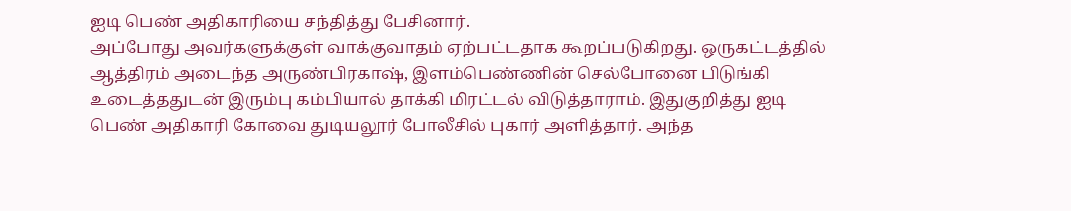ஐடி பெண் அதிகாரியை சந்தித்து பேசினார்.
அப்போது அவர்களுக்குள் வாக்குவாதம் ஏற்பட்டதாக கூறப்படுகிறது. ஒருகட்டத்தில் ஆத்திரம் அடைந்த அருண்பிரகாஷ், இளம்பெண்ணின் செல்போனை பிடுங்கி உடைத்ததுடன் இரும்பு கம்பியால் தாக்கி மிரட்டல் விடுத்தாராம். இதுகுறித்து ஐடி பெண் அதிகாரி கோவை துடியலூர் போலீசில் புகார் அளித்தார். அந்த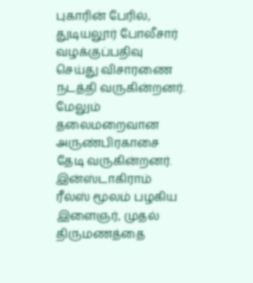புகாரின் பேரில், துடியலூர் போலீசார் வழக்குப்பதிவு செய்து விசாரணை நடத்தி வருகின்றனர். மேலும் தலைமறைவான அருண்பிரகாசை தேடி வருகின்றனர்.
இன்ஸ்டாகிராம் ரீல்ஸ் மூலம் பழகிய இளைஞர், முதல் திருமணத்தை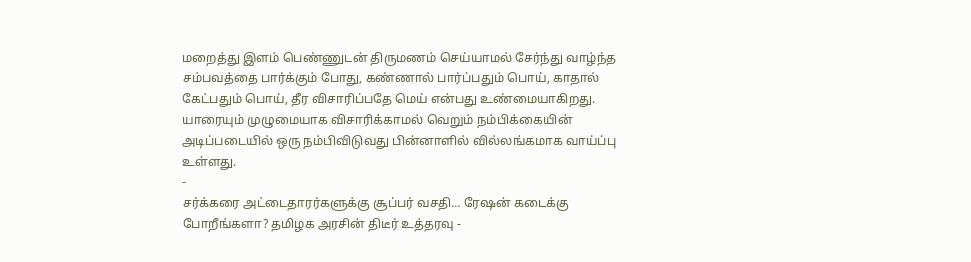மறைத்து இளம் பெண்ணுடன் திருமணம் செய்யாமல் சேர்ந்து வாழ்ந்த சம்பவத்தை பார்க்கும் போது, கண்ணால் பார்ப்பதும் பொய், காதால் கேட்பதும் பொய், தீர விசாரிப்பதே மெய் என்பது உண்மையாகிறது. யாரையும் முழுமையாக விசாரிக்காமல் வெறும் நம்பிக்கையின் அடிப்படையில் ஒரு நம்பிவிடுவது பின்னாளில் வில்லங்கமாக வாய்ப்பு உள்ளது.
-
சர்க்கரை அட்டைதாரர்களுக்கு சூப்பர் வசதி… ரேஷன் கடைக்கு போறீங்களா? தமிழக அரசின் திடீர் உத்தரவு -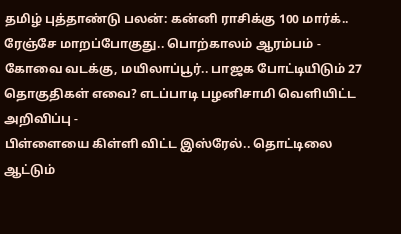தமிழ் புத்தாண்டு பலன்: கன்னி ராசிக்கு 100 மார்க்.. ரேஞ்சே மாறப்போகுது.. பொற்காலம் ஆரம்பம் -
கோவை வடக்கு, மயிலாப்பூர்.. பாஜக போட்டியிடும் 27 தொகுதிகள் எவை? எடப்பாடி பழனிசாமி வெளியிட்ட அறிவிப்பு -
பிள்ளையை கிள்ளி விட்ட இஸ்ரேல்.. தொட்டிலை ஆட்டும்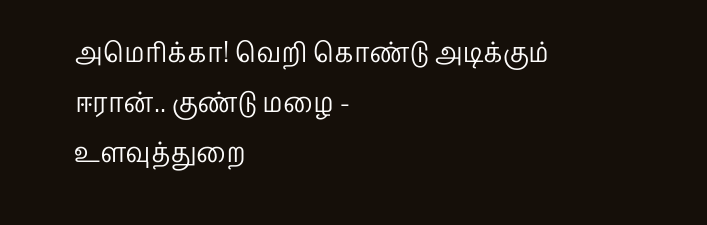அமெரிக்கா! வெறி கொண்டு அடிக்கும் ஈரான்.. குண்டு மழை -
உளவுத்துறை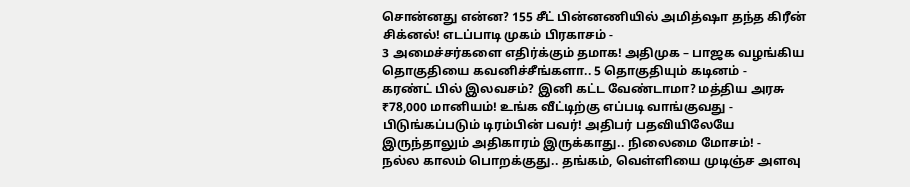சொன்னது என்ன? 155 சீட் பின்னணியில் அமித்ஷா தந்த கிரீன் சிக்னல்! எடப்பாடி முகம் பிரகாசம் -
3 அமைச்சர்களை எதிர்க்கும் தமாக! அதிமுக – பாஜக வழங்கிய தொகுதியை கவனிச்சீங்களா.. 5 தொகுதியும் கடினம் -
கரண்ட் பில் இலவசம்? இனி கட்ட வேண்டாமா? மத்திய அரசு ₹78,000 மானியம்! உங்க வீட்டிற்கு எப்படி வாங்குவது -
பிடுங்கப்படும் டிரம்பின் பவர்! அதிபர் பதவியிலேயே இருந்தாலும் அதிகாரம் இருக்காது.. நிலைமை மோசம்! -
நல்ல காலம் பொறக்குது.. தங்கம், வெள்ளியை முடிஞ்ச அளவு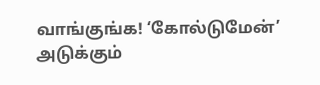வாங்குங்க! ‘கோல்டுமேன்’ அடுக்கும்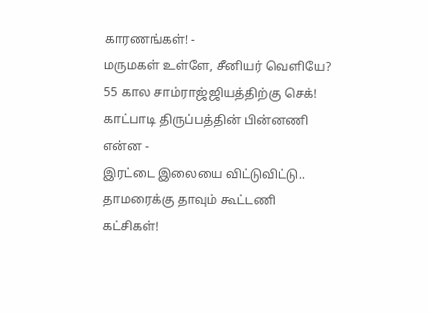காரணங்கள்! -
மருமகள் உள்ளே, சீனியர் வெளியே? 55 கால சாம்ராஜ்ஜியத்திற்கு செக்! காட்பாடி திருப்பத்தின் பின்னணி என்ன -
இரட்டை இலையை விட்டுவிட்டு.. தாமரைக்கு தாவும் கூட்டணி கட்சிகள்!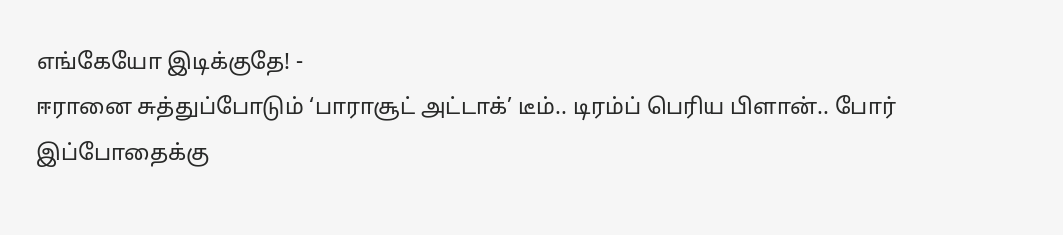எங்கேயோ இடிக்குதே! -
ஈரானை சுத்துப்போடும் ‘பாராசூட் அட்டாக்’ டீம்.. டிரம்ப் பெரிய பிளான்.. போர் இப்போதைக்கு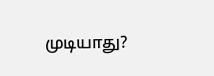முடியாது?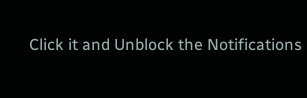Click it and Unblock the Notifications